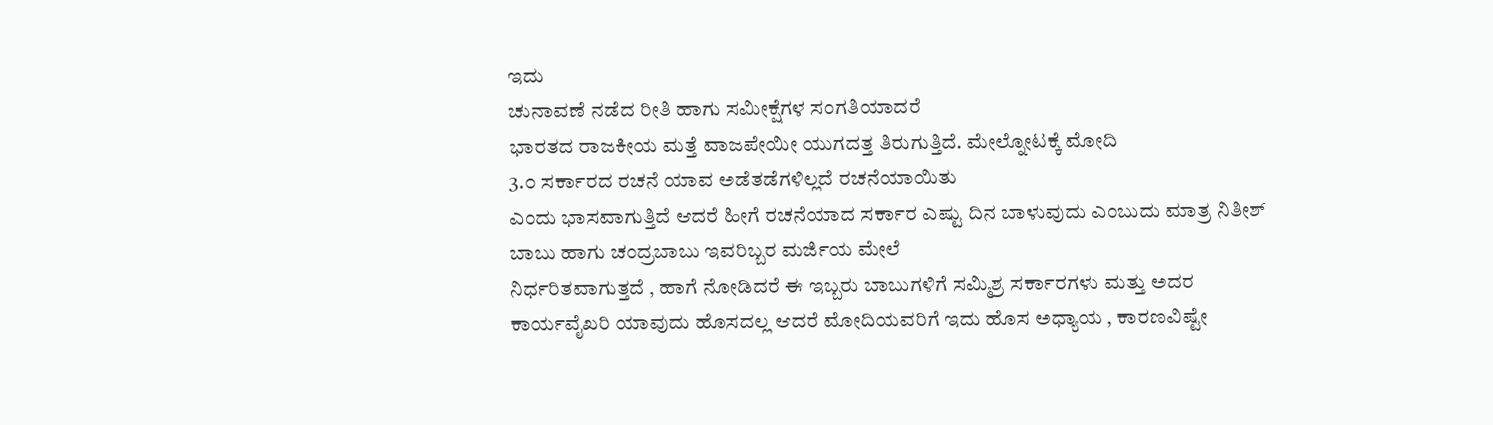ಇದು
ಚುನಾವಣೆ ನಡೆದ ರೀತಿ ಹಾಗು ಸಮೀಕ್ಷೆಗಳ ಸಂಗತಿಯಾದರೆ
ಭಾರತದ ರಾಜಕೀಯ ಮತ್ತೆ ವಾಜಪೇಯೀ ಯುಗದತ್ತ ತಿರುಗುತ್ತಿದೆ. ಮೇಲ್ನೋಟಕ್ಕೆ ಮೋದಿ
3.೦ ಸರ್ಕಾರದ ರಚನೆ ಯಾವ ಅಡೆತಡೆಗಳಿಲ್ಲದೆ ರಚನೆಯಾಯಿತು
ಎಂದು ಭಾಸವಾಗುತ್ತಿದೆ ಆದರೆ ಹೀಗೆ ರಚನೆಯಾದ ಸರ್ಕಾರ ಎಷ್ಟು ದಿನ ಬಾಳುವುದು ಎಂಬುದು ಮಾತ್ರ ನಿತೀಶ್
ಬಾಬು ಹಾಗು ಚಂದ್ರಬಾಬು ಇವರಿಬ್ಬರ ಮರ್ಜಿಯ ಮೇಲೆ
ನಿರ್ಧರಿತವಾಗುತ್ತದೆ , ಹಾಗೆ ನೋಡಿದರೆ ಈ ಇಬ್ಬರು ಬಾಬುಗಳಿಗೆ ಸಮ್ಮಿಶ್ರ ಸರ್ಕಾರಗಳು ಮತ್ತು ಅದರ
ಕಾರ್ಯವೈಖರಿ ಯಾವುದು ಹೊಸದಲ್ಲ ಆದರೆ ಮೋದಿಯವರಿಗೆ ಇದು ಹೊಸ ಅಧ್ಯಾಯ , ಕಾರಣವಿಷ್ಟೇ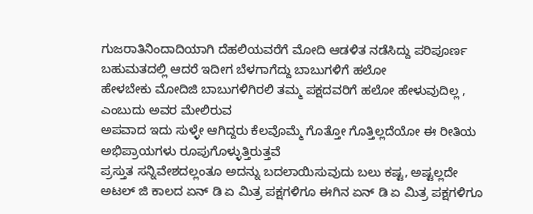ಗುಜರಾತಿನಿಂದಾದಿಯಾಗಿ ದೆಹಲಿಯವರೆಗೆ ಮೋದಿ ಆಡಳಿತ ನಡೆಸಿದ್ದು ಪರಿಪೂರ್ಣ ಬಹುಮತದಲ್ಲಿ ಆದರೆ ಇದೀಗ ಬೆಳಗಾಗೆದ್ದು ಬಾಬುಗಳಿಗೆ ಹಲೋ
ಹೇಳಬೇಕು ಮೋದಿಜಿ ಬಾಬುಗಳಿಗಿರಲಿ ತಮ್ಮ ಪಕ್ಷದವರಿಗೆ ಹಲೋ ಹೇಳುವುದಿಲ್ಲ , ಎಂಬುದು ಅವರ ಮೇಲಿರುವ
ಅಪವಾದ ಇದು ಸುಳ್ಳೇ ಆಗಿದ್ದರು ಕೆಲವೊಮ್ಮೆ ಗೊತ್ತೋ ಗೊತ್ತಿಲ್ಲದೆಯೋ ಈ ರೀತಿಯ ಅಭಿಪ್ರಾಯಗಳು ರೂಪುಗೊಳ್ಳುತ್ತಿರುತ್ತವೆ
ಪ್ರಸ್ತುತ ಸನ್ನಿವೇಶದಲ್ಲಂತೂ ಅದನ್ನು ಬದಲಾಯಿಸುವುದು ಬಲು ಕಷ್ಟ, ಅಷ್ಟಲ್ಲದೇ ಅಟಲ್ ಜಿ ಕಾಲದ ಏನ್ ಡಿ ಏ ಮಿತ್ರ ಪಕ್ಷಗಳಿಗೂ ಈಗಿನ ಏನ್ ಡಿ ಏ ಮಿತ್ರ ಪಕ್ಷಗಳಿಗೂ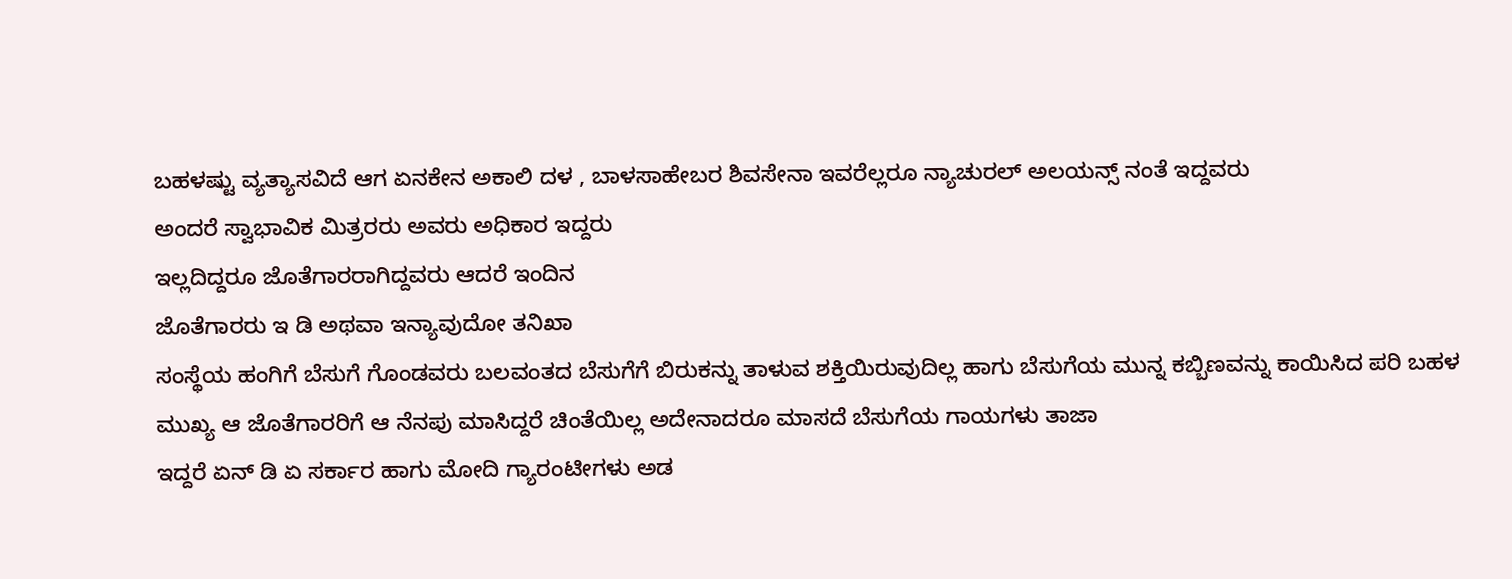ಬಹಳಷ್ಟು ವ್ಯತ್ಯಾಸವಿದೆ ಆಗ ಏನಕೇನ ಅಕಾಲಿ ದಳ , ಬಾಳಸಾಹೇಬರ ಶಿವಸೇನಾ ಇವರೆಲ್ಲರೂ ನ್ಯಾಚುರಲ್ ಅಲಯನ್ಸ್ ನಂತೆ ಇದ್ದವರು
ಅಂದರೆ ಸ್ವಾಭಾವಿಕ ಮಿತ್ರರರು ಅವರು ಅಧಿಕಾರ ಇದ್ದರು
ಇಲ್ಲದಿದ್ದರೂ ಜೊತೆಗಾರರಾಗಿದ್ದವರು ಆದರೆ ಇಂದಿನ
ಜೊತೆಗಾರರು ಇ ಡಿ ಅಥವಾ ಇನ್ಯಾವುದೋ ತನಿಖಾ
ಸಂಸ್ಥೆಯ ಹಂಗಿಗೆ ಬೆಸುಗೆ ಗೊಂಡವರು ಬಲವಂತದ ಬೆಸುಗೆಗೆ ಬಿರುಕನ್ನು ತಾಳುವ ಶಕ್ತಿಯಿರುವುದಿಲ್ಲ ಹಾಗು ಬೆಸುಗೆಯ ಮುನ್ನ ಕಬ್ಬಿಣವನ್ನು ಕಾಯಿಸಿದ ಪರಿ ಬಹಳ
ಮುಖ್ಯ ಆ ಜೊತೆಗಾರರಿಗೆ ಆ ನೆನಪು ಮಾಸಿದ್ದರೆ ಚಿಂತೆಯಿಲ್ಲ ಅದೇನಾದರೂ ಮಾಸದೆ ಬೆಸುಗೆಯ ಗಾಯಗಳು ತಾಜಾ
ಇದ್ದರೆ ಏನ್ ಡಿ ಏ ಸರ್ಕಾರ ಹಾಗು ಮೋದಿ ಗ್ಯಾರಂಟೀಗಳು ಅಡ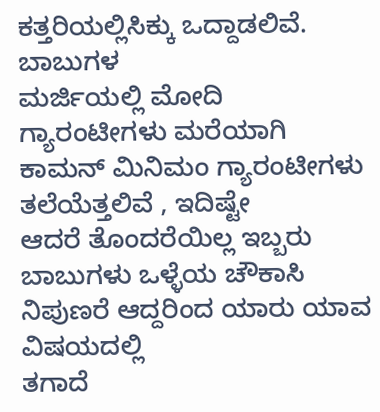ಕತ್ತರಿಯಲ್ಲಿಸಿಕ್ಕು ಒದ್ದಾಡಲಿವೆ. ಬಾಬುಗಳ
ಮರ್ಜಿಯಲ್ಲಿ ಮೋದಿ ಗ್ಯಾರಂಟೀಗಳು ಮರೆಯಾಗಿ ಕಾಮನ್ ಮಿನಿಮಂ ಗ್ಯಾರಂಟೀಗಳು ತಲೆಯೆತ್ತಲಿವೆ , ಇದಿಷ್ಟೇ
ಆದರೆ ತೊಂದರೆಯಿಲ್ಲ ಇಬ್ಬರು ಬಾಬುಗಳು ಒಳ್ಳೆಯ ಚೌಕಾಸಿ ನಿಪುಣರೆ ಆದ್ದರಿಂದ ಯಾರು ಯಾವ ವಿಷಯದಲ್ಲಿ
ತಗಾದೆ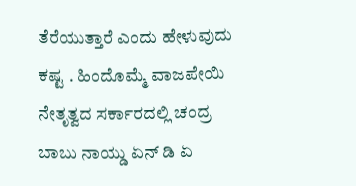ತೆರೆಯುತ್ತಾರೆ ಎಂದು ಹೇಳುವುದು ಕಷ್ಟ . ಹಿಂದೊಮ್ಮೆ ವಾಜಪೇಯಿ ನೇತೃತ್ವದ ಸರ್ಕಾರದಲ್ಲಿ ಚಂದ್ರ
ಬಾಬು ನಾಯ್ಡು ಏನ್ ಡಿ ಏ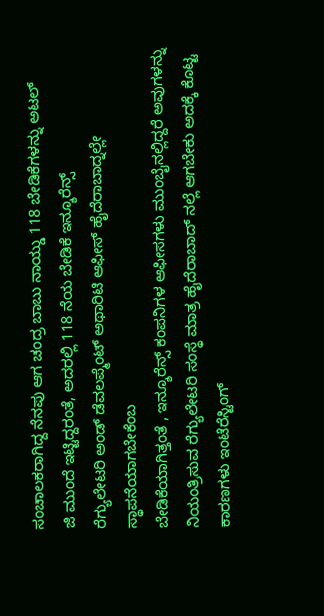ಸಂಚಾಲಕರಾಗಿದ್ದ ನೆನಪು ಆಗ ಚಂದ್ರ ಬಾಬು ನಾಯ್ಡು 118 ಬೇಡಿಕೆಗಳನ್ನು ಅಟಲ್
ಜಿ ಮುಂದೆ ಇಟ್ಟಿದ್ದರಂತೆ, ಅದರಲ್ಲಿ 118 ನೆಯ ಬೇಡಿಕೆ ಇನ್ಶೂರೆನ್ಸ್
ರೆಗ್ಯುಲೇಟರಿ ಅಂಡ್ ಡೆವಲಪ್ಮೆಂಟ್ ಅಥಾರಿಟಿ ಆಫೀಸ್ ಹೈದೆರಾಬಾದ್ನಲ್ಲೇ ಸ್ಥಾಪನೆಯಾಗಬೇಕೆಂಬ
ಬೇಡಿಕೆಯಾಗಿತ್ತಂತೆ , ಇನ್ಶೂರೆನ್ಸ್ ಕಂಪನಿಗಳ ಆಫೀಸಗಳು ಮುಂಬೈನಲ್ಲಿದ್ದರೆ ಅವುಗಳನ್ನು ನಿಯಂತ್ರಿಸುವ ರೆಗ್ಯುಲೇಟರಿ ಸಂಸ್ಥೆ ಮಾತ್ರ ಹೈದೆರಾಬಾದ್ ನಲ್ಲೆ ಆಗಬೇಕು ಅದಕ್ಕೆ ಕೊಟ್ಟ ಕಾರಣಗಳು ಇಂಟೆರೆಸ್ಟಿಂಗ್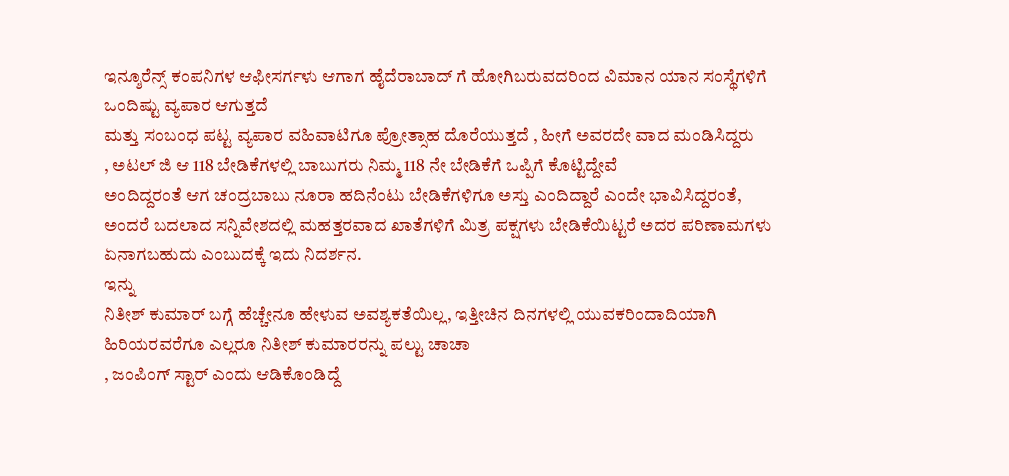ಇನ್ಶೂರೆನ್ಸ್ ಕಂಪನಿಗಳ ಆಫೀಸರ್ಗಳು ಆಗಾಗ ಹೈದೆರಾಬಾದ್ ಗೆ ಹೋಗಿಬರುವದರಿಂದ ವಿಮಾನ ಯಾನ ಸಂಸ್ಥೆಗಳಿಗೆ ಒಂದಿಷ್ಟು ವ್ಯಪಾರ ಆಗುತ್ತದೆ
ಮತ್ತು ಸಂಬಂಧ ಪಟ್ಟ ವ್ಯಪಾರ ವಹಿವಾಟಿಗೂ ಪ್ರೋತ್ಸಾಹ ದೊರೆಯುತ್ತದೆ , ಹೀಗೆ ಅವರದೇ ವಾದ ಮಂಡಿಸಿದ್ದರು
, ಅಟಲ್ ಜಿ ಆ 118 ಬೇಡಿಕೆಗಳಲ್ಲಿ ಬಾಬುಗರು ನಿಮ್ಮ 118 ನೇ ಬೇಡಿಕೆಗೆ ಒಪ್ಪಿಗೆ ಕೊಟ್ಟಿದ್ದೇವೆ
ಅಂದಿದ್ದರಂತೆ ಆಗ ಚಂದ್ರಬಾಬು ನೂರಾ ಹದಿನೆಂಟು ಬೇಡಿಕೆಗಳಿಗೂ ಅಸ್ತು ಎಂದಿದ್ದಾರೆ ಎಂದೇ ಭಾವಿಸಿದ್ದರಂತೆ,
ಅಂದರೆ ಬದಲಾದ ಸನ್ನಿವೇಶದಲ್ಲಿ ಮಹತ್ತರವಾದ ಖಾತೆಗಳಿಗೆ ಮಿತ್ರ ಪಕ್ಷಗಳು ಬೇಡಿಕೆಯಿಟ್ಟರೆ ಅದರ ಪರಿಣಾಮಗಳು
ಏನಾಗಬಹುದು ಎಂಬುದಕ್ಕೆ ಇದು ನಿದರ್ಶನ.
ಇನ್ನು
ನಿತೀಶ್ ಕುಮಾರ್ ಬಗ್ಗೆ ಹೆಚ್ಚೇನೂ ಹೇಳುವ ಅವಶ್ಯಕತೆಯಿಲ್ಲ, ಇತ್ತೀಚಿನ ದಿನಗಳಲ್ಲಿ ಯುವಕರಿಂದಾದಿಯಾಗಿ ಹಿರಿಯರವರೆಗೂ ಎಲ್ಲರೂ ನಿತೀಶ್ ಕುಮಾರರನ್ನು ಪಲ್ಟು ಚಾಚಾ
, ಜಂಪಿಂಗ್ ಸ್ಟಾರ್ ಎಂದು ಆಡಿಕೊಂಡಿದ್ದೆ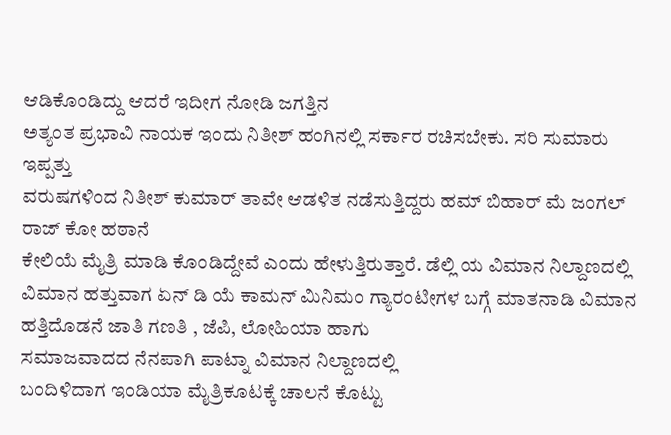ಆಡಿಕೊಂಡಿದ್ದು ಆದರೆ ಇದೀಗ ನೋಡಿ ಜಗತ್ತಿನ
ಅತ್ಯಂತ ಪ್ರಭಾವಿ ನಾಯಕ ಇಂದು ನಿತೀಶ್ ಹಂಗಿನಲ್ಲಿ ಸರ್ಕಾರ ರಚಿಸಬೇಕು. ಸರಿ ಸುಮಾರು ಇಪ್ಪತ್ತು
ವರುಷಗಳಿಂದ ನಿತೀಶ್ ಕುಮಾರ್ ತಾವೇ ಆಡಳಿತ ನಡೆಸುತ್ತಿದ್ದರು ಹಮ್ ಬಿಹಾರ್ ಮೆ ಜಂಗಲ್ ರಾಜ್ ಕೋ ಹಠಾನೆ
ಕೇಲಿಯೆ ಮೈತ್ರಿ ಮಾಡಿ ಕೊಂಡಿದ್ದೇವೆ ಎಂದು ಹೇಳುತ್ತಿರುತ್ತಾರೆ. ಡೆಲ್ಲಿ ಯ ವಿಮಾನ ನಿಲ್ದಾಣದಲ್ಲಿ ವಿಮಾನ ಹತ್ತುವಾಗ ಏನ್ ಡಿ ಯೆ ಕಾಮನ್ ಮಿನಿಮಂ ಗ್ಯಾರಂಟೀಗಳ ಬಗ್ಗೆ ಮಾತನಾಡಿ ವಿಮಾನ ಹತ್ತಿದೊಡನೆ ಜಾತಿ ಗಣತಿ , ಜೆಪಿ, ಲೋಹಿಯಾ ಹಾಗು
ಸಮಾಜವಾದದ ನೆನಪಾಗಿ ಪಾಟ್ನಾ ವಿಮಾನ ನಿಲ್ದಾಣದಲ್ಲಿ
ಬಂದಿಳಿದಾಗ ಇಂಡಿಯಾ ಮೈತ್ರಿಕೂಟಕ್ಕೆ ಚಾಲನೆ ಕೊಟ್ಟು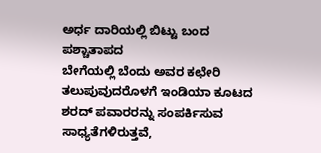ಅರ್ಧ ದಾರಿಯಲ್ಲಿ ಬಿಟ್ಟು ಬಂದ ಪಶ್ಚಾತಾಪದ
ಬೇಗೆಯಲ್ಲಿ ಬೆಂದು ಅವರ ಕಛೇರಿ ತಲುಪುವುದರೊಳಗೆ ಇಂಡಿಯಾ ಕೂಟದ ಶರದ್ ಪವಾರರನ್ನು ಸಂಪರ್ಕಿಸುವ ಸಾಧ್ಯತೆಗಳಿರುತ್ತವೆ,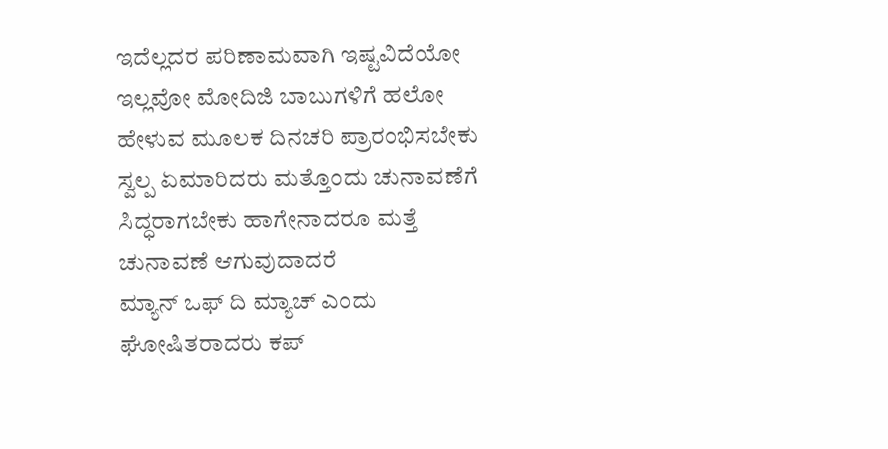ಇದೆಲ್ಲದರ ಪರಿಣಾಮವಾಗಿ ಇಷ್ಟವಿದೆಯೋ ಇಲ್ಲವೋ ಮೋದಿಜಿ ಬಾಬುಗಳಿಗೆ ಹಲೋ ಹೇಳುವ ಮೂಲಕ ದಿನಚರಿ ಪ್ರಾರಂಭಿಸಬೇಕು
ಸ್ವಲ್ಪ ಏಮಾರಿದರು ಮತ್ತೊಂದು ಚುನಾವಣೆಗೆ ಸಿದ್ಧರಾಗಬೇಕು ಹಾಗೇನಾದರೂ ಮತ್ತೆ ಚುನಾವಣೆ ಆಗುವುದಾದರೆ
ಮ್ಯಾನ್ ಒಫ್ ದಿ ಮ್ಯಾಚ್ ಎಂದು ಘೋಷಿತರಾದರು ಕಪ್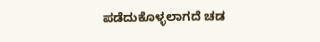ಪಡೆದುಕೊಳ್ಳಲಾಗದೆ ಚಡ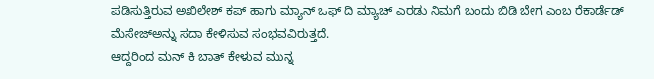ಪಡಿಸುತ್ತಿರುವ ಅಖಿಲೇಶ್ ಕಪ್ ಹಾಗು ಮ್ಯಾನ್ ಒಫ್ ದಿ ಮ್ಯಾಚ್ ಎರಡು ನಿಮಗೆ ಬಂದು ಬಿಡಿ ಬೇಗ ಎಂಬ ರೆಕಾರ್ಡೆಡ್ ಮೆಸೇಜ್ಅನ್ನು ಸದಾ ಕೇಳಿಸುವ ಸಂಭವವಿರುತ್ತದೆ.
ಆದ್ದರಿಂದ ಮನ್ ಕಿ ಬಾತ್ ಕೇಳುವ ಮುನ್ನ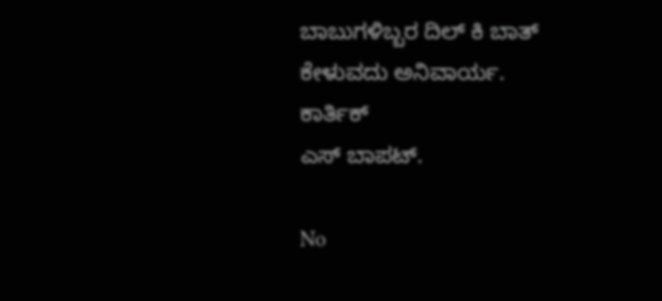ಬಾಬುಗಳಿಬ್ಬರ ದಿಲ್ ಕಿ ಬಾತ್
ಕೇಳುವದು ಅನಿವಾರ್ಯ.
ಕಾರ್ತಿಕ್
ಎಸ್ ಬಾಪಟ್.

No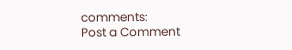comments:
Post a Comment